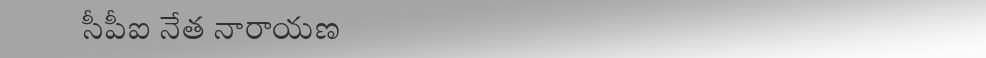సీపీఐ నేత నారాయణ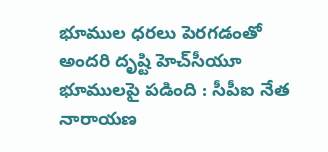భూముల ధరలు పెరగడంతో అందరి దృష్టి హెచ్‌సీయూ భూములపై పడింది : సీపీఐ నేత నారాయణ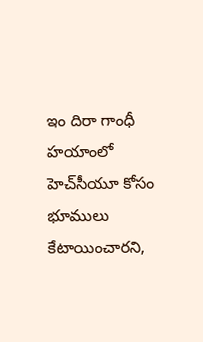ఇం దిరా గాంధీ హయాంలో హెచ్‌సీయూ కోసం భూములు కేటాయించారని,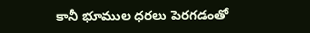కానీ భూముల ధరలు పెరగడంతో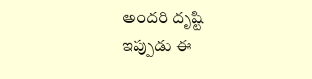అందరి దృష్టి ఇప్పుడు ఈ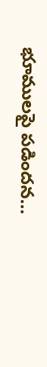భూములపై పడిందన…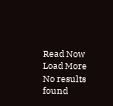Read Now
Load More No results found